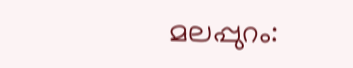മലപ്പുറം: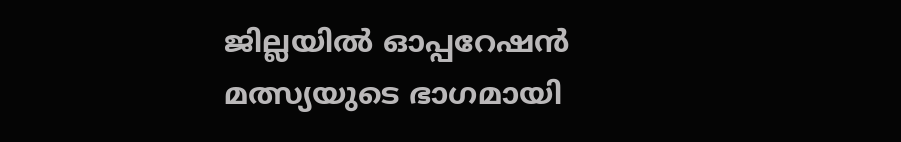ജില്ലയിൽ ഓപ്പറേഷൻ മത്സ്യയുടെ ഭാഗമായി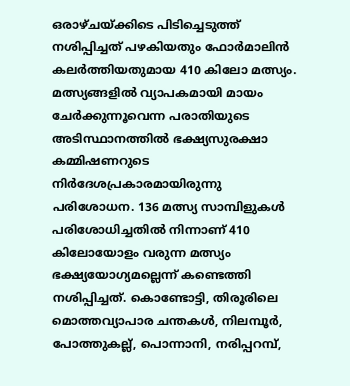ഒരാഴ്ചയ്ക്കിടെ പിടിച്ചെടുത്ത് നശിപ്പിച്ചത് പഴകിയതും ഫോർമാലിൻ കലർത്തിയതുമായ 410 കിലോ മത്സ്യം. മത്സ്യങ്ങളിൽ വ്യാപകമായി മായം ചേർക്കുന്നൂവെന്ന പരാതിയുടെ അടിസ്ഥാനത്തിൽ ഭക്ഷ്യസുരക്ഷാ കമ്മിഷണറുടെ നിർദേശപ്രകാരമായിരുന്നു പരിശോധന. 136 മത്സ്യ സാമ്പിളുകൾ പരിശോധിച്ചതിൽ നിന്നാണ് 410 കിലോയോളം വരുന്ന മത്സ്യം ഭക്ഷ്യയോഗ്യമല്ലെന്ന് കണ്ടെത്തി നശിപ്പിച്ചത്. കൊണ്ടോട്ടി, തിരൂരിലെ മൊത്തവ്യാപാര ചന്തകൾ, നിലമ്പൂർ, പോത്തുകല്ല്, പൊന്നാനി, നരിപ്പറമ്പ്,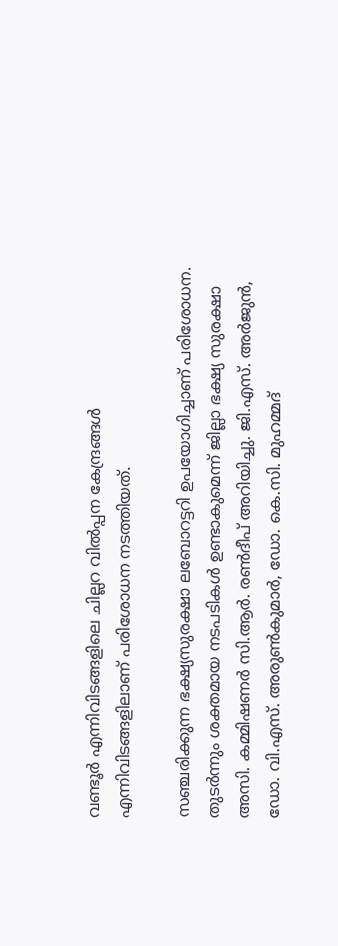വണ്ടൂർ എന്നിവിടങ്ങളിലെ ചില്ലറ വിൽപ്പന കേന്ദ്രങ്ങൾ എന്നിവിടങ്ങളിലാണ് പരിശോധന നടത്തിയത്.

സഞ്ചരിക്കുന്ന ഭക്ഷ്യസുരക്ഷാ ലബോറട്ടറി ഉപയോഗിച്ചാണ് പരിശോധന. തുടർന്നും ശക്തമായ നടപടികൾ ഉണ്ടാകുമെന്ന് ജില്ലാ ഭക്ഷ്യ സുരക്ഷാ അസി. കമ്മിഷണർ സി.ആർ. രൺദീപ് അറിയിച്ചു. ജി.എസ്. അർജുൻ, ഡോ. വി.എസ്. അരുൺകുമാർ, ഡോ. കെ.സി. മുഹമ്മദ്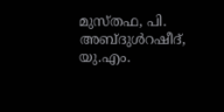മുസ്തഫ, പി. അബ്ദുൾറഷീദ്, യു.എം.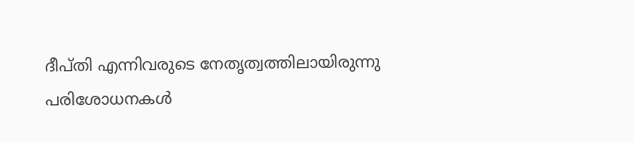ദീപ്തി എന്നിവരുടെ നേതൃത്വത്തിലായിരുന്നു പരിശോധനകൾ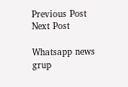Previous Post Next Post

Whatsapp news grup